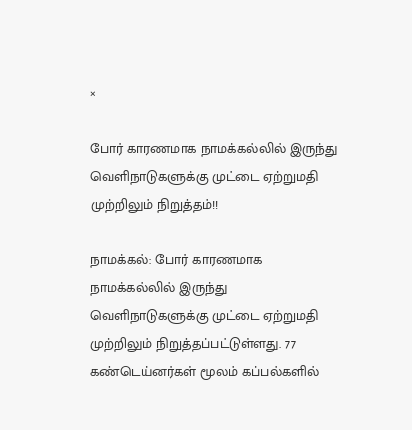×

போர் காரணமாக நாமக்கல்லில் இருந்து வெளிநாடுகளுக்கு முட்டை ஏற்றுமதி முற்றிலும் நிறுத்தம்!!

நாமக்கல்: போர் காரணமாக நாமக்கல்லில் இருந்து வெளிநாடுகளுக்கு முட்டை ஏற்றுமதி முற்றிலும் நிறுத்தப்பட்டுள்ளது. 77 கண்டெய்னர்கள் மூலம் கப்பல்களில்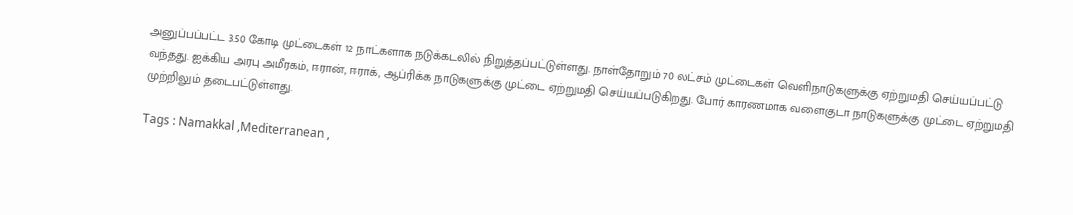அனுப்பப்பட்ட 3.50 கோடி முட்டைகள் 12 நாட்களாக நடுக்கடலில் நிறுத்தப்பட்டுள்ளது. நாள்தோறும் 70 லட்சம் முட்டைகள் வெளிநாடுகளுக்கு ஏற்றுமதி செய்யப்பட்டு வந்தது. ஐக்கிய அரபு அமீரகம், ஈரான், ஈராக், ஆப்ரிக்க நாடுகளுக்கு முட்டை ஏற்றுமதி செய்யப்படுகிறது. போர் காரணமாக வளைகுடா நாடுகளுக்கு முட்டை ஏற்றுமதி முற்றிலும் தடைபட்டுள்ளது.

Tags : Namakkal ,Mediterranean ,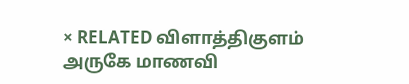× RELATED விளாத்திகுளம் அருகே மாணவி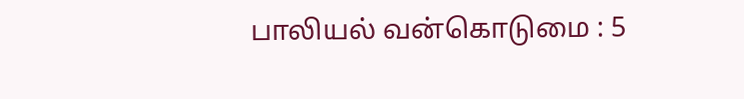பாலியல் வன்கொடுமை : 5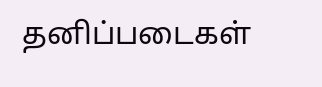தனிப்படைகள்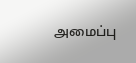அமைப்பு